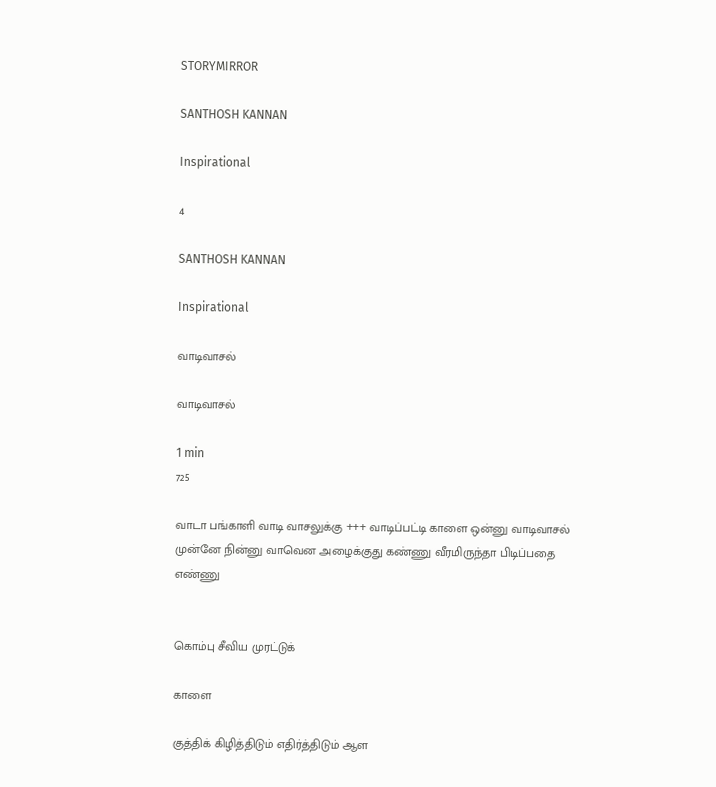STORYMIRROR

SANTHOSH KANNAN

Inspirational

4

SANTHOSH KANNAN

Inspirational

வாடிவாசல்

வாடிவாசல்

1 min
725

வாடா பங்காளி வாடி வாசலுக்கு +++ வாடிப்பட்டி காளை ஒன்னு வாடிவாசல் முன்னே நின்னு வாவென அழைக்குது கண்ணு வீரமிருந்தா பிடிப்பதை எண்ணு


கொம்பு சீவிய முரட்டுக்

காளை

குத்திக் கிழித்திடும் எதிர்த்திடும் ஆள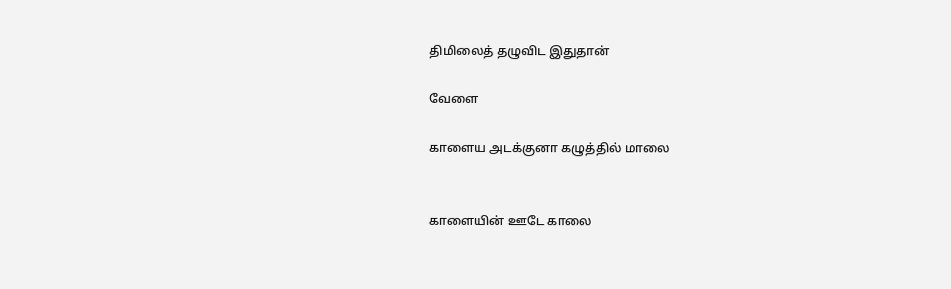திமிலைத் தழுவிட இதுதான்

வேளை

காளைய அடக்குனா கழுத்தில் மாலை


காளையின் ஊடே காலை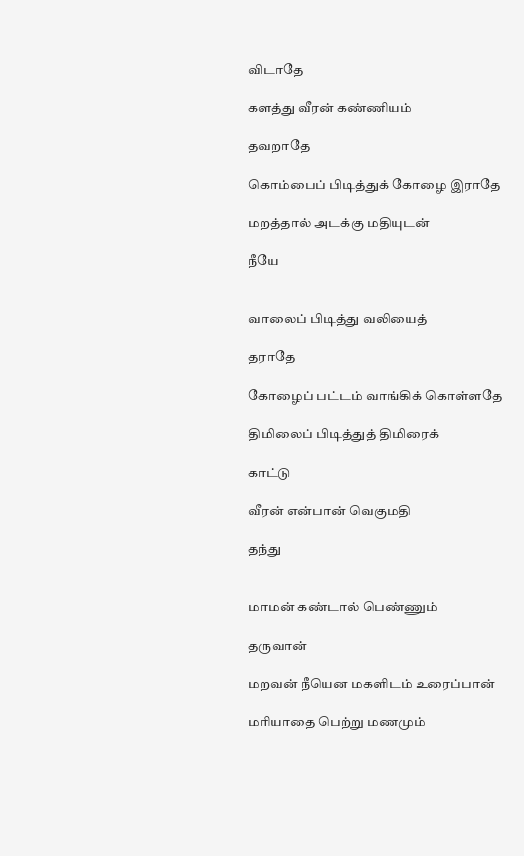விடாதே

களத்து வீரன் கண்ணியம்

தவறாதே

கொம்பைப் பிடித்துக் கோழை இராதே

மறத்தால் அடக்கு மதியுடன்

நீயே


வாலைப் பிடித்து வலியைத்

தராதே

கோழைப் பட்டம் வாங்கிக் கொள்ளதே

திமிலைப் பிடித்துத் திமிரைக்

காட்டு

வீரன் என்பான் வெகுமதி

தந்து


மாமன் கண்டால் பெண்ணும்

தருவான்

மறவன் நீயென மகளிடம் உரைப்பான்

மரியாதை பெற்று மணமும்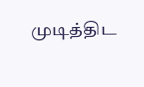முடித்திட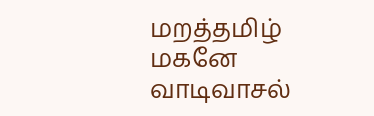மறத்தமிழ் மகனே வாடிவாசல்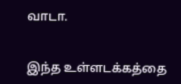வாடா.


இந்த உள்ளடக்கத்தை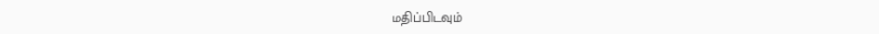மதிப்பிடவும்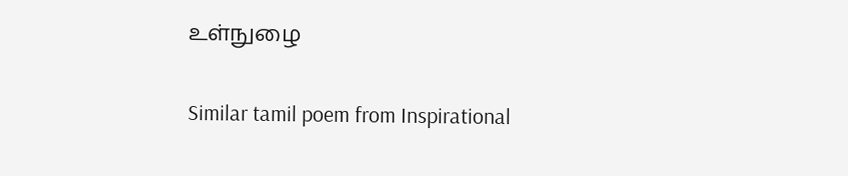உள்நுழை

Similar tamil poem from Inspirational